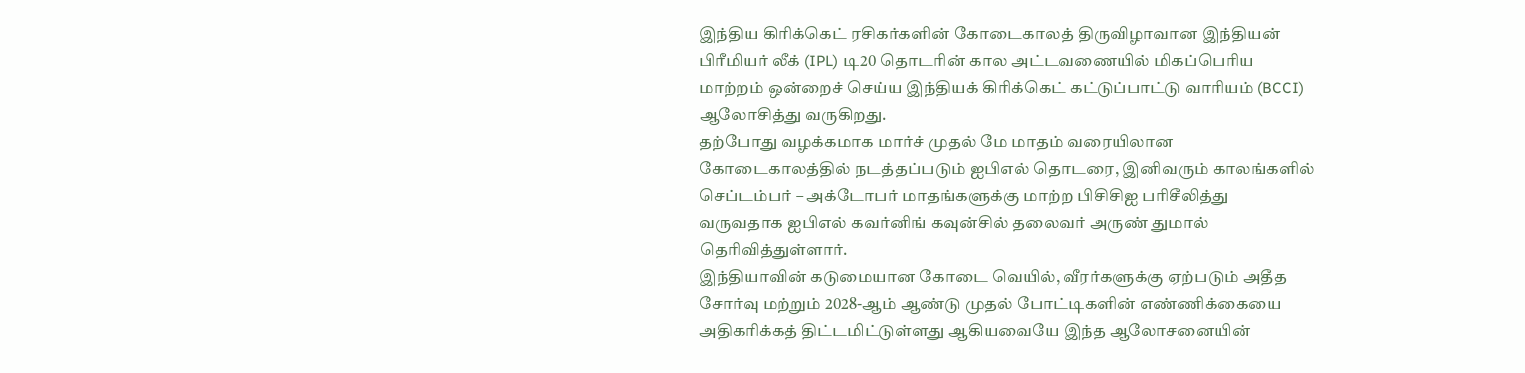இந்திய கிரிக்கெட் ரசிகர்களின் கோடைகாலத் திருவிழாவான இந்தியன் பிரீமியர் லீக் (IPL) டி20 தொடரின் கால அட்டவணையில் மிகப்பெரிய மாற்றம் ஒன்றைச் செய்ய இந்தியக் கிரிக்கெட் கட்டுப்பாட்டு வாரியம் (BCCI) ஆலோசித்து வருகிறது.
தற்போது வழக்கமாக மார்ச் முதல் மே மாதம் வரையிலான கோடைகாலத்தில் நடத்தப்படும் ஐபிஎல் தொடரை, இனிவரும் காலங்களில் செப்டம்பர் – அக்டோபர் மாதங்களுக்கு மாற்ற பிசிசிஐ பரிசீலித்து வருவதாக ஐபிஎல் கவர்னிங் கவுன்சில் தலைவர் அருண் துமால் தெரிவித்துள்ளார்.
இந்தியாவின் கடுமையான கோடை வெயில், வீரர்களுக்கு ஏற்படும் அதீத சோர்வு மற்றும் 2028-ஆம் ஆண்டு முதல் போட்டிகளின் எண்ணிக்கையை அதிகரிக்கத் திட்டமிட்டுள்ளது ஆகியவையே இந்த ஆலோசனையின்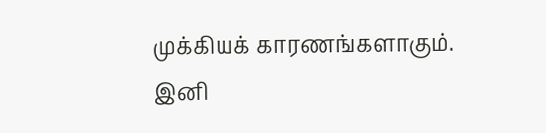முக்கியக் காரணங்களாகும்.
இனி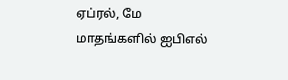ஏப்ரல், மே மாதங்களில் ஐபிஎல்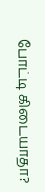போட்டி கிடையாதா?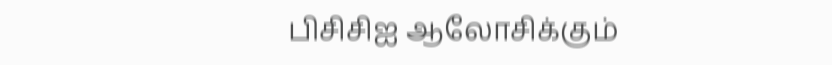பிசிசிஐ ஆலோசிக்கும்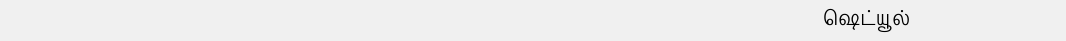ஷெட்யூல்